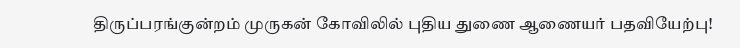திருப்பரங்குன்றம் முருகன் கோவிலில் புதிய துணை ஆணையர் பதவியேற்பு!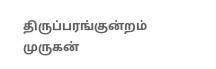திருப்பரங்குன்றம் முருகன்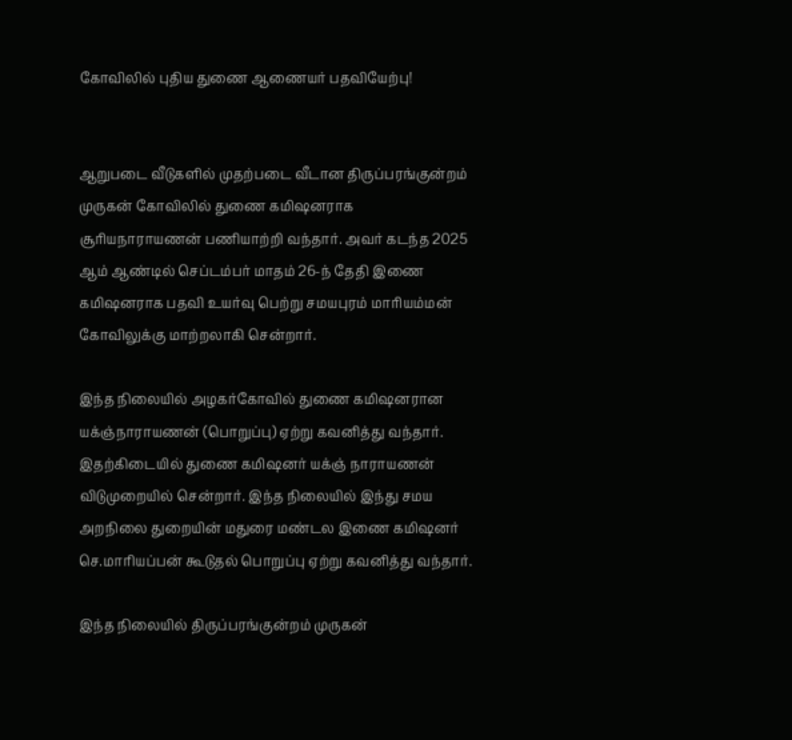கோவிலில் புதிய துணை ஆணையர் பதவியேற்பு!


ஆறுபடை வீடுகளில் முதற்படை வீடான திருப்பரங்குன்றம் முருகன் கோவிலில் துணை கமிஷனராக சூரியநாராயணன் பணியாற்றி வந்தார். அவர் கடந்த 2025 ஆம் ஆண்டில் செப்டம்பர் மாதம் 26-ந் தேதி இணை கமிஷனராக பதவி உயர்வு பெற்று சமயபுரம் மாரியம்மன் கோவிலுக்கு மாற்றலாகி சென்றார்.

இந்த நிலையில் அழகர்கோவில் துணை கமிஷனரான யக்ஞ்நாராயணன் (பொறுப்பு) ஏற்று கவனித்து வந்தார். இதற்கிடையில் துணை கமிஷனர் யக்ஞ் நாராயணன் விடுமுறையில் சென்றார். இந்த நிலையில் இந்து சமய அறநிலை துறையின் மதுரை மண்டல இணை கமிஷனர் செ.மாரியப்பன் கூடுதல் பொறுப்பு ஏற்று கவனித்து வந்தார்.

இந்த நிலையில் திருப்பரங்குன்றம் முருகன்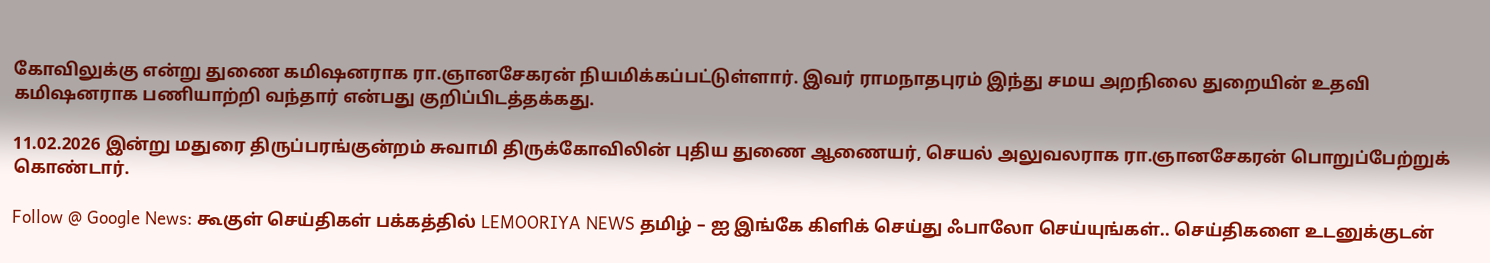கோவிலுக்கு என்று துணை கமிஷனராக ரா.ஞானசேகரன் நியமிக்கப்பட்டுள்ளார். இவர் ராமநாதபுரம் இந்து சமய அறநிலை துறையின் உதவி கமிஷனராக பணியாற்றி வந்தார் என்பது குறிப்பிடத்தக்கது.

11.02.2026 இன்று மதுரை திருப்பரங்குன்றம் சுவாமி திருக்கோவிலின் புதிய துணை ஆணையர், செயல் அலுவலராக ரா.ஞானசேகரன் பொறுப்பேற்றுக் கொண்டார்.

Follow @ Google News: கூகுள் செய்திகள் பக்கத்தில் LEMOORIYA NEWS தமிழ் – ஐ இங்கே கிளிக் செய்து ஃபாலோ செய்யுங்கள்.. செய்திகளை உடனுக்குடன்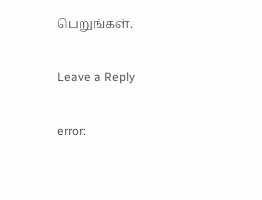பெறுங்கள்.

Leave a Reply

error: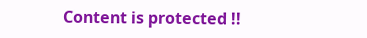Content is protected !!